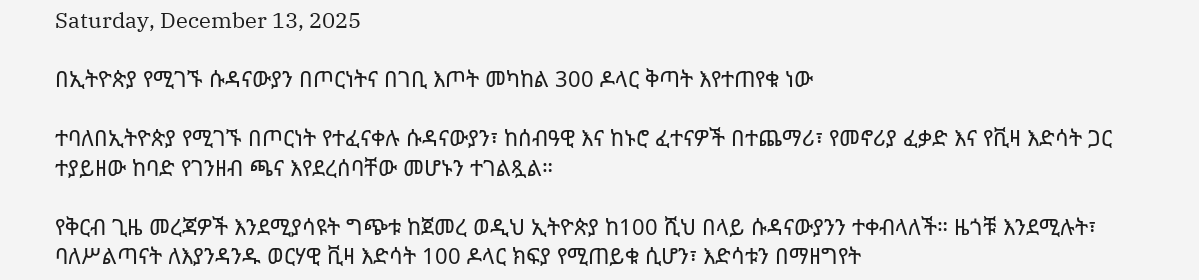Saturday, December 13, 2025

በኢትዮጵያ የሚገኙ ሱዳናውያን በጦርነትና በገቢ እጦት መካከል 300 ዶላር ቅጣት እየተጠየቁ ነው

ተባለበኢትዮጵያ የሚገኙ በጦርነት የተፈናቀሉ ሱዳናውያን፣ ከሰብዓዊ እና ከኑሮ ፈተናዎች በተጨማሪ፣ የመኖሪያ ፈቃድ እና የቪዛ እድሳት ጋር ተያይዘው ከባድ የገንዘብ ጫና እየደረሰባቸው መሆኑን ተገልጿል።

የቅርብ ጊዜ መረጃዎች እንደሚያሳዩት ግጭቱ ከጀመረ ወዲህ ኢትዮጵያ ከ100 ሺህ በላይ ሱዳናውያንን ተቀብላለች። ዜጎቹ እንደሚሉት፣ ባለሥልጣናት ለእያንዳንዱ ወርሃዊ ቪዛ እድሳት 100 ዶላር ክፍያ የሚጠይቁ ሲሆን፣ እድሳቱን በማዘግየት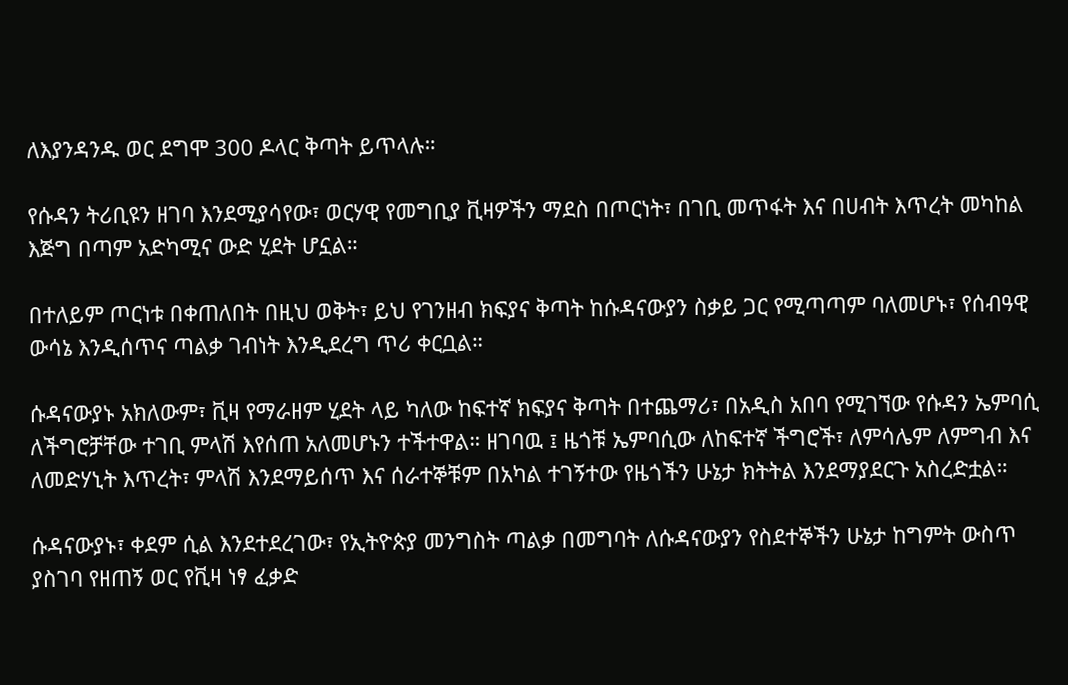ለእያንዳንዱ ወር ደግሞ 300 ዶላር ቅጣት ይጥላሉ።

የሱዳን ትሪቢዩን ዘገባ እንደሚያሳየው፣ ወርሃዊ የመግቢያ ቪዛዎችን ማደስ በጦርነት፣ በገቢ መጥፋት እና በሀብት እጥረት መካከል እጅግ በጣም አድካሚና ውድ ሂደት ሆኗል።

በተለይም ጦርነቱ በቀጠለበት በዚህ ወቅት፣ ይህ የገንዘብ ክፍያና ቅጣት ከሱዳናውያን ስቃይ ጋር የሚጣጣም ባለመሆኑ፣ የሰብዓዊ ውሳኔ እንዲሰጥና ጣልቃ ገብነት እንዲደረግ ጥሪ ቀርቧል።

ሱዳናውያኑ አክለውም፣ ቪዛ የማራዘም ሂደት ላይ ካለው ከፍተኛ ክፍያና ቅጣት በተጨማሪ፣ በአዲስ አበባ የሚገኘው የሱዳን ኤምባሲ ለችግሮቻቸው ተገቢ ምላሽ እየሰጠ አለመሆኑን ተችተዋል። ዘገባዉ ፤ ዜጎቹ ኤምባሲው ለከፍተኛ ችግሮች፣ ለምሳሌም ለምግብ እና ለመድሃኒት እጥረት፣ ምላሽ እንደማይሰጥ እና ሰራተኞቹም በአካል ተገኝተው የዜጎችን ሁኔታ ክትትል እንደማያደርጉ አስረድቷል።

ሱዳናውያኑ፣ ቀደም ሲል እንደተደረገው፣ የኢትዮጵያ መንግስት ጣልቃ በመግባት ለሱዳናውያን የስደተኞችን ሁኔታ ከግምት ውስጥ ያስገባ የዘጠኝ ወር የቪዛ ነፃ ፈቃድ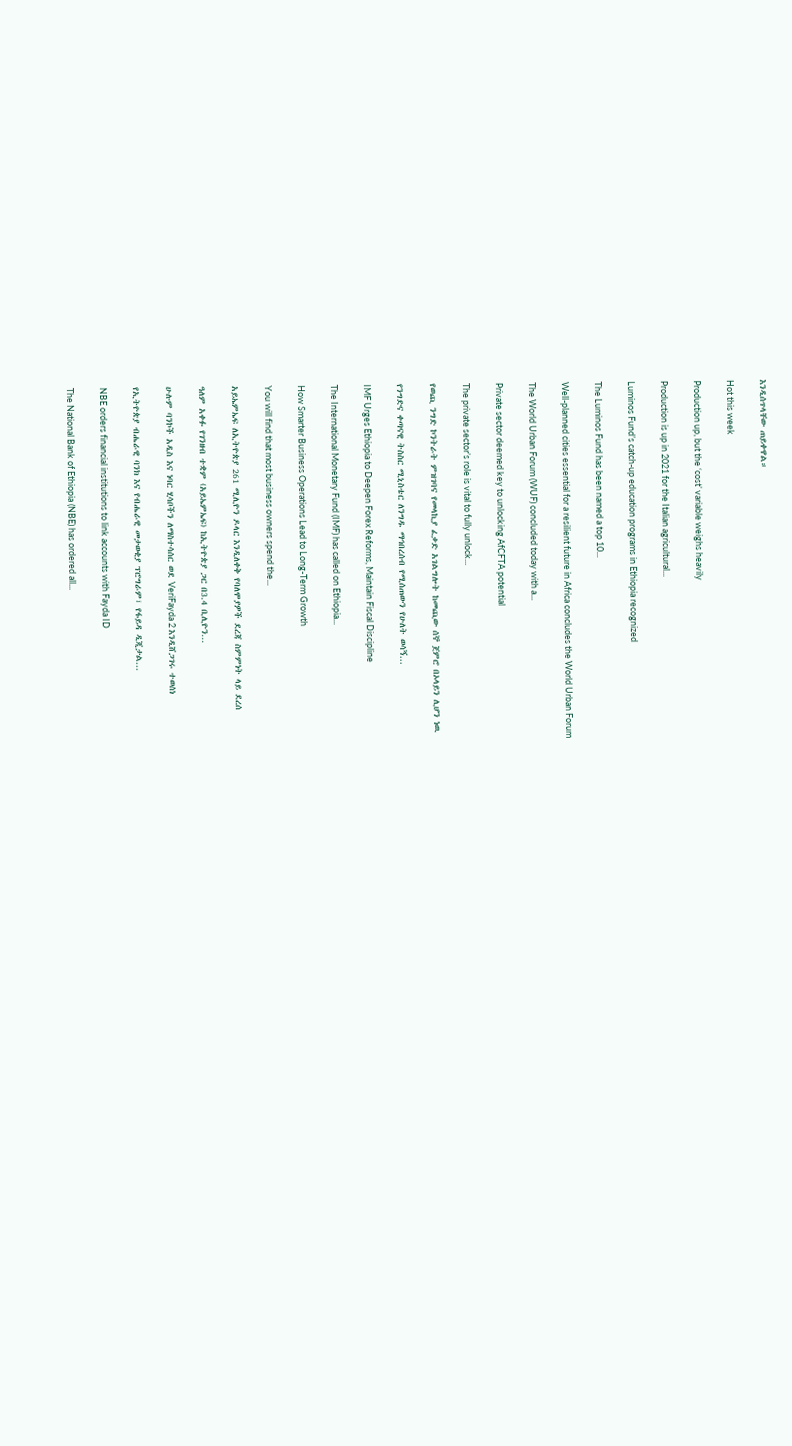እንዲሰጥላቸው ጠይቀዋል።

Hot this week

Production up, but the ‘cost’ variable weighs heavily

Production is up in 2021 for the Italian agricultural...

Luminos Fund’s catch-up education programs in Ethiopia recognized

The Luminos Fund has been named a top 10...

Well-planned cities essential for a resilient future in Africa concludes the World Urban Forum

The World Urban Forum (WUF) concluded today with a...

Private sector deemed key to unlocking AfCFTA potential

The private sector’s role is vital to fully unlock...

የወጪ ንግድ ኮንትራት ምዝገባና የመላኪያ ፈቃድ አገልግሎት ከመጪው ሰኞ ጀምሮ በኦላይን ሊሆን ነዉ

የንግድና ቀጣናዊ ትስስር ሚኒስቴር ለንግዱ ማኅበረሰብ የሚሰጠውን የሁለት ወሳኝ...

IMF Urges Ethiopia to Deepen Forex Reforms, Maintain Fiscal Discipline

The International Monetary Fund (IMF) has called on Ethiopia...

How Smarter Business Operations Lead to Long-Term Growth

You will find that most business owners spend the...

አይኤምኤፍ ለኢትዮጵያ 261 ሚሊዮን ዶላር እንዲለቀቅ የባለሞያዎች ደረጃ ስምምነት ላይ ደረሰ

ዓለም አቀፉ የገንዘብ ተቋም (አይኤምኤፍ) ከኢትዮጵያ ጋር በ3.4 ቢሊዮን...

ሁሉም ባንኮች አዲስ እና ነባር ሂሳቦችን ለማስተሳሰር ወደ VeriFayda 2 እንዲሸጋገሩ ተወሰነ

የኢትዮጵያ ብሔራዊ ባንክ እና የብሔራዊ መታወቂያ ፕሮግራም፣ የፋይዳ ዲጂታል...

NBE orders financial institutions to link accounts with Fayda ID

The National Bank of Ethiopia (NBE) has ordered all...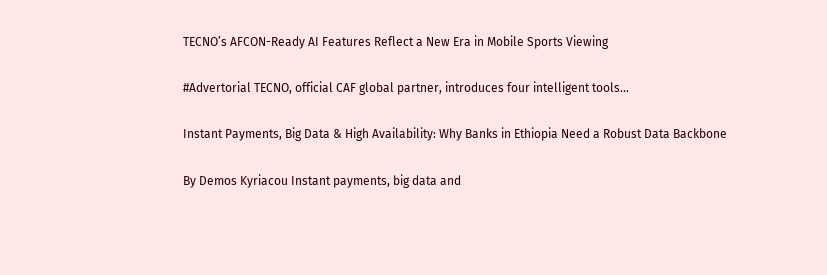TECNO’s AFCON-Ready AI Features Reflect a New Era in Mobile Sports Viewing

#Advertorial TECNO, official CAF global partner, introduces four intelligent tools...

Instant Payments, Big Data & High Availability: Why Banks in Ethiopia Need a Robust Data Backbone

By Demos Kyriacou Instant payments, big data and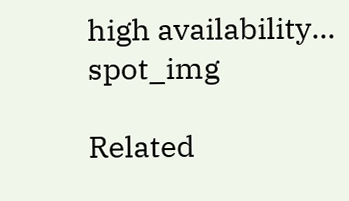high availability...
spot_img

Related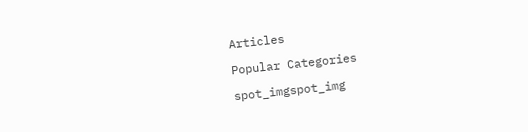Articles

Popular Categories

spot_imgspot_img